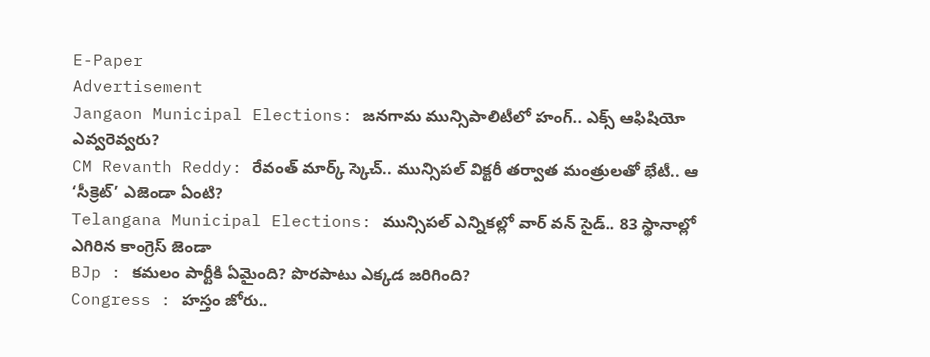E-Paper
Advertisement
Jangaon Municipal Elections: జనగామ మున్సిపాలిటీలో హంగ్.. ఎక్స్ ఆఫిషియో ఎవ్వ‌రెవ్వ‌రు?
CM Revanth Reddy: రేవంత్ మార్క్ స్కెచ్.. మున్సిపల్ విక్టరీ తర్వాత మంత్రులతో భేటీ.. ఆ ‘సీక్రెట్’ ఎజెండా ఏంటి?
Telangana Municipal Elections: మున్సిపల్ ఎన్నికల్లో వార్ వన్ సైడ్.. 83 స్థానాల్లో ఎగిరిన కాంగ్రెస్ జెండా
BJp : కమలం పార్టీకి ఏమైంది? పొరపాటు ఎక్కడ జరిగింది?
Congress : హస్తం జోరు..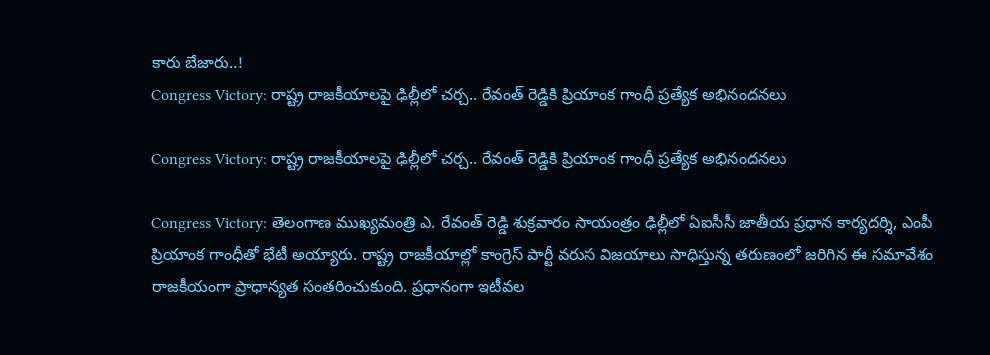కారు బేజారు..!
Congress Victory: రాష్ట్ర రాజకీయాలపై ఢిల్లీలో చర్చ.. రేవంత్ రెడ్డికి ప్రియాంక గాంధీ ప్రత్యేక అభినందనలు

Congress Victory: రాష్ట్ర రాజకీయాలపై ఢిల్లీలో చర్చ.. రేవంత్ రెడ్డికి ప్రియాంక గాంధీ ప్రత్యేక అభినందనలు

Congress Victory: తెలంగాణ ముఖ్యమంత్రి ఎ. రేవంత్ రెడ్డి శుక్రవారం సాయంత్రం ఢిల్లీలో ఏఐసీసీ జాతీయ ప్రధాన కార్యదర్శి, ఎంపీ ప్రియాంక గాంధీతో భేటీ అయ్యారు. రాష్ట్ర రాజకీయాల్లో కాంగ్రెస్ పార్టీ వరుస విజయాలు సాధిస్తున్న తరుణంలో జరిగిన ఈ సమావేశం రాజకీయంగా ప్రాధాన్యత సంతరించుకుంది. ప్రధానంగా ఇటీవల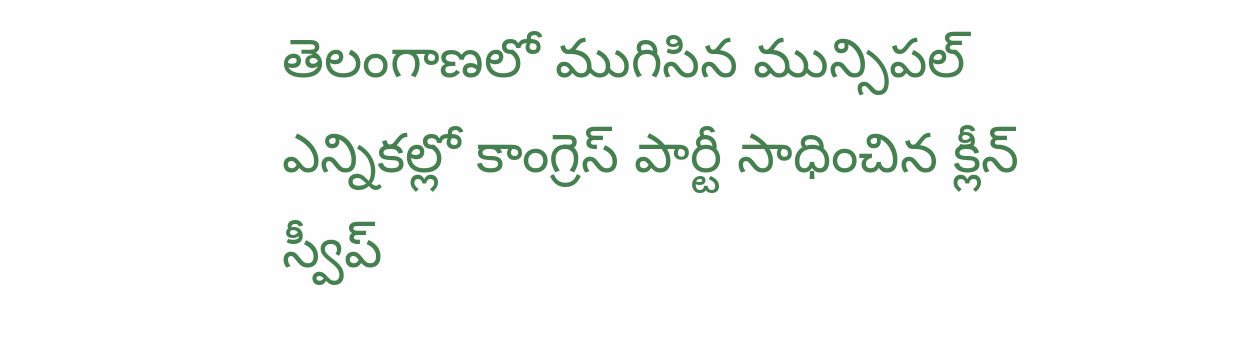తెలంగాణలో ముగిసిన మున్సిపల్ ఎన్నికల్లో కాంగ్రెస్ పార్టీ సాధించిన క్లీన్ స్వీప్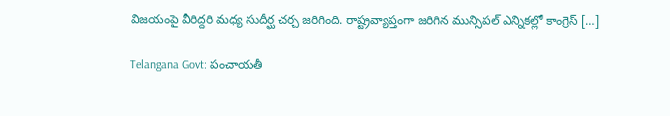విజయంపై వీరిద్దరి మధ్య సుదీర్ఘ చర్చ జరిగింది. రాష్ట్రవ్యాప్తంగా జరిగిన మున్సిపల్ ఎన్నికల్లో కాంగ్రెస్ […]

Telangana Govt: పంచాయతీ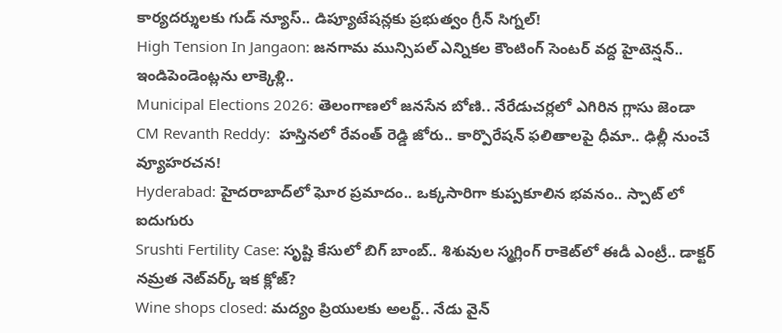కార్యదర్శులకు గుడ్ న్యూస్.. డిప్యూటేషన్లకు ప్రభుత్వం గ్రీన్ సిగ్నల్!
High Tension In Jangaon: జనగామ మున్సిపల్ ఎన్నికల కౌంటింగ్ సెంటర్ వద్ద హైటెన్షన్‌.. ఇండిపెండెంట్లను లాక్కెళ్లి..
Municipal Elections 2026: తెలంగాణలో జనసేన బోణి.. నేరేడుచర్లలో ఎగిరిన గ్లాసు జెండా
CM Revanth Reddy:  హస్తినలో రేవంత్ రెడ్డి జోరు.. కార్పొరేషన్ ఫలితాలపై ధీమా.. ఢిల్లీ నుంచే వ్యూహరచన!
Hyderabad: హైదరాబాద్‌లో ఘోర ప్రమాదం.. ఒక్కసారిగా కుప్పకూలిన భవనం.. స్పాట్ లో ఐదుగురు
Srushti Fertility Case: సృష్టి కేసులో బిగ్ బాంబ్.. శిశువుల స్మగ్లింగ్ రాకెట్‌లో ఈడీ ఎంట్రీ.. డాక్టర్ నమ్రత నెట్‌వర్క్ ఇక క్లోజ్?
Wine shops closed: మద్యం ప్రియులకు అలర్ట్.. నేడు వైన్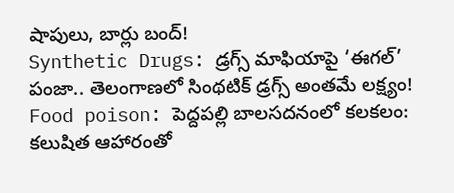షాపులు, బార్లు బంద్!
Synthetic Drugs: డ్రగ్స్ మాఫియాపై ‘ఈగల్’ పంజా.. తెలంగాణలో సింథటిక్ డ్రగ్స్ అంతమే లక్ష్యం!
Food poison: పెద్దపల్లి బాలసదనంలో కలకలం: కలుషిత ఆహారంతో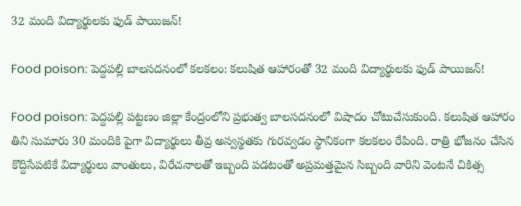32 మంది విద్యార్థులకు ఫుడ్ పాయిజన్!

Food poison: పెద్దపల్లి బాలసదనంలో కలకలం: కలుషిత ఆహారంతో 32 మంది విద్యార్థులకు ఫుడ్ పాయిజన్!

Food poison: పెద్దపల్లి పట్టణం జిల్లా కేంద్రంలోని ప్రభుత్వ బాలసదనంలో విషాదం చోటుచేసుకుంది. కలుషిత ఆహారం తిని సుమారు 30 మందికి పైగా విద్యార్థులు తీవ్ర అస్వస్థతకు గురవ్వడం స్థానికంగా కలకలం రేపింది. రాత్రి భోజనం చేసిన కొద్దిసేపటికే విద్యార్థులు వాంతులు, విరేచనాలతో ఇబ్బంది పడటంతో అప్రమత్తమైన సిబ్బంది వారిని వెంటనే చికిత్స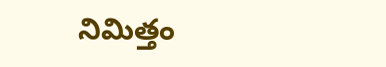నిమిత్తం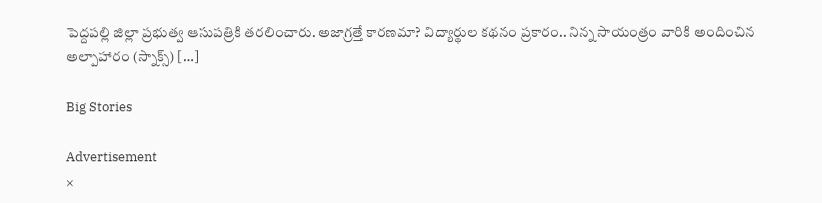పెద్దపల్లి జిల్లా ప్రభుత్వ ఆసుపత్రికి తరలించారు. అజాగ్రత్తే కారణమా? విద్యార్థుల కథనం ప్రకారం.. నిన్న సాయంత్రం వారికి అందించిన అల్పాహారం (స్నాక్స్) […]

Big Stories

Advertisement
×